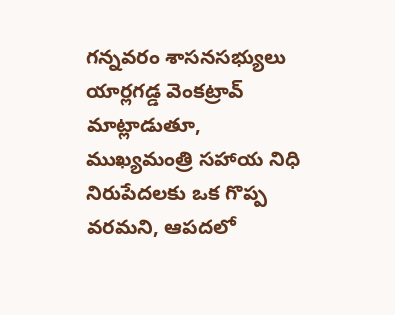గన్నవరం శాసనసభ్యులు యార్లగడ్డ వెంకట్రావ్ మాట్లాడుతూ, ముఖ్యమంత్రి సహాయ నిధి నిరుపేదలకు ఒక గొప్ప వరమని, ఆపదలో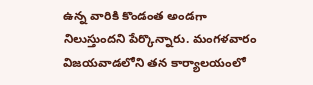ఉన్న వారికి కొండంత అండగా నిలుస్తుందని పేర్కొన్నారు. మంగళవారం విజయవాడలోని తన కార్యాలయంలో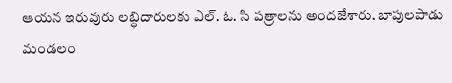ఆయన ఇరువురు లబ్ధిదారులకు ఎల్. ఓ. సి పత్రాలను అందజేశారు. బాపులపాడు మండలం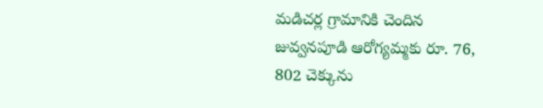మడిచర్ల గ్రామానికి చెందిన జువ్వనపూడి ఆరోగ్యమ్మకు రూ. 76, 802 చెక్కును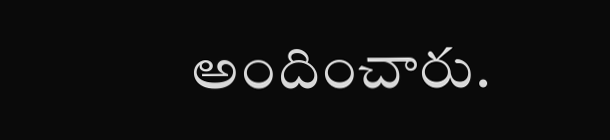అందించారు.